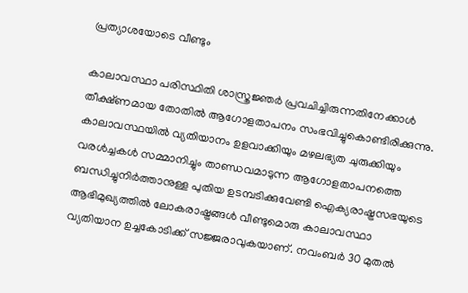പ്രത്യാശയോടെ വീണ്ടും

കാലാവസ്ഥാ പരിസ്ഥിതി ശാസ്ത്രജ്ഞര്‍ പ്രവചിച്ചിരുന്നതിനേക്കാള്‍ തീക്ഷ്ണമായ തോതില്‍ ആഗോളതാപനം സംഭവിച്ചുകൊണ്ടിരിക്കുന്നു. കാലാവസ്ഥയില്‍ വ്യതിയാനം ഉളവാക്കിയും മഴലഭ്യത ചുരുക്കിയും വരള്‍ച്ചകള്‍ സമ്മാനിച്ചും താണ്ഡവമാടുന്ന ആഗോളതാപനത്തെ ബന്ധിച്ചുനിര്‍ത്താനുള്ള പുതിയ ഉടമ്പടിക്കുവേണ്ടി ഐക്യരാഷ്ട്രസഭയുടെ ആഭിമുഖ്യത്തില്‍ ലോകരാഷ്ട്രങ്ങള്‍ വീണ്ടുമൊരു കാലാവസ്ഥാ വ്യതിയാന ഉച്ചകോടിക്ക് സജ്ജരാവുകയാണ്. നവംബര്‍ 30 മുതല്‍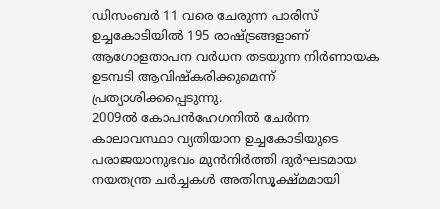ഡിസംബര്‍ 11 വരെ ചേരുന്ന പാരിസ് ഉച്ചകോടിയില്‍ 195 രാഷ്ട്രങ്ങളാണ് ആഗോളതാപന വര്‍ധന തടയുന്ന നിര്‍ണായക ഉടമ്പടി ആവിഷ്കരിക്കുമെന്ന് പ്രത്യാശിക്കപ്പെടുന്നു.
2009ല്‍ കോപന്‍ഹേഗനില്‍ ചേര്‍ന്ന കാലാവസ്ഥാ വ്യതിയാന ഉച്ചകോടിയുടെ പരാജയാനുഭവം മുന്‍നിര്‍ത്തി ദുര്‍ഘടമായ നയതന്ത്ര ചര്‍ച്ചകള്‍ അതിസൂക്ഷ്മമായി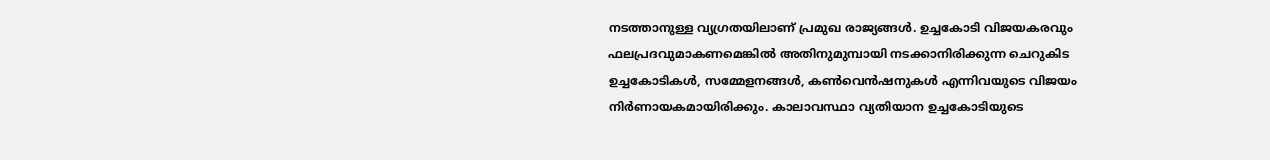നടത്താനുള്ള വ്യഗ്രതയിലാണ് പ്രമുഖ രാജ്യങ്ങള്‍. ഉച്ചകോടി വിജയകരവും ഫലപ്രദവുമാകണമെങ്കില്‍ അതിനുമുമ്പായി നടക്കാനിരിക്കുന്ന ചെറുകിട ഉച്ചകോടികള്‍, സമ്മേളനങ്ങള്‍, കണ്‍വെന്‍ഷനുകള്‍ എന്നിവയുടെ വിജയം നിര്‍ണായകമായിരിക്കും. കാലാവസ്ഥാ വ്യതിയാന ഉച്ചകോടിയുടെ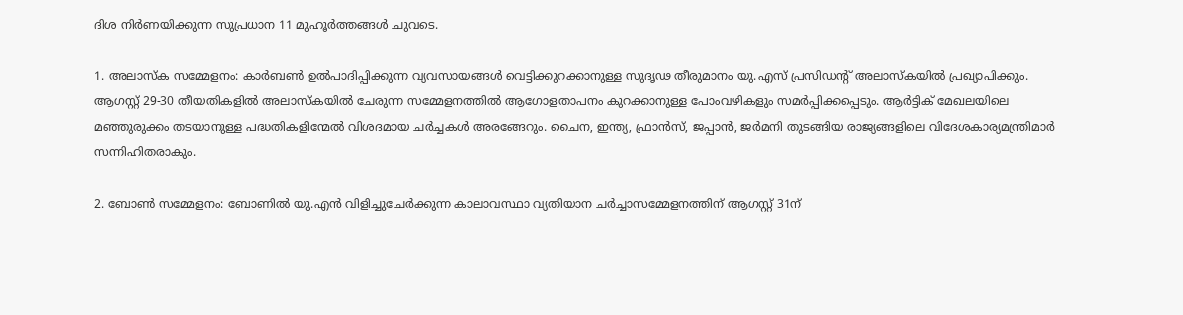ദിശ നിര്‍ണയിക്കുന്ന സുപ്രധാന 11 മുഹൂര്‍ത്തങ്ങള്‍ ചുവടെ.

1. അലാസ്ക സമ്മേളനം: കാര്‍ബണ്‍ ഉല്‍പാദിപ്പിക്കുന്ന വ്യവസായങ്ങള്‍ വെട്ടിക്കുറക്കാനുള്ള സുദൃഢ തീരുമാനം യു.എസ് പ്രസിഡന്‍റ് അലാസ്കയില്‍ പ്രഖ്യാപിക്കും. ആഗസ്റ്റ് 29-30 തീയതികളില്‍ അലാസ്കയില്‍ ചേരുന്ന സമ്മേളനത്തില്‍ ആഗോളതാപനം കുറക്കാനുള്ള പോംവഴികളും സമര്‍പ്പിക്കപ്പെടും. ആര്‍ട്ടിക് മേഖലയിലെ മഞ്ഞുരുക്കം തടയാനുള്ള പദ്ധതികളിന്മേല്‍ വിശദമായ ചര്‍ച്ചകള്‍ അരങ്ങേറും. ചൈന, ഇന്ത്യ, ഫ്രാന്‍സ്, ജപ്പാന്‍, ജര്‍മനി തുടങ്ങിയ രാജ്യങ്ങളിലെ വിദേശകാര്യമന്ത്രിമാര്‍ സന്നിഹിതരാകും.

2. ബോണ്‍ സമ്മേളനം: ബോണില്‍ യു.എന്‍ വിളിച്ചുചേര്‍ക്കുന്ന കാലാവസ്ഥാ വ്യതിയാന ചര്‍ച്ചാസമ്മേളനത്തിന് ആഗസ്റ്റ് 31ന്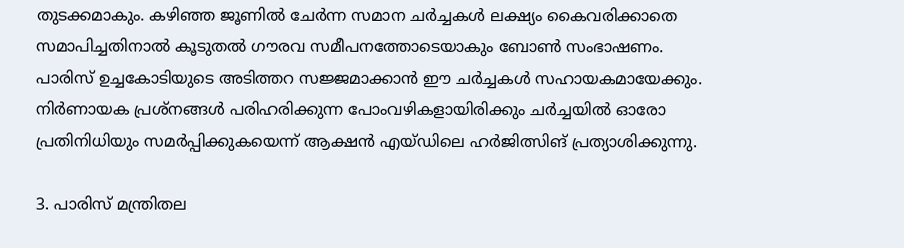തുടക്കമാകും. കഴിഞ്ഞ ജൂണില്‍ ചേര്‍ന്ന സമാന ചര്‍ച്ചകള്‍ ലക്ഷ്യം കൈവരിക്കാതെ സമാപിച്ചതിനാല്‍ കൂടുതല്‍ ഗൗരവ സമീപനത്തോടെയാകും ബോണ്‍ സംഭാഷണം. പാരിസ് ഉച്ചകോടിയുടെ അടിത്തറ സജ്ജമാക്കാന്‍ ഈ ചര്‍ച്ചകള്‍ സഹായകമായേക്കും. നിര്‍ണായക പ്രശ്നങ്ങള്‍ പരിഹരിക്കുന്ന പോംവഴികളായിരിക്കും ചര്‍ച്ചയില്‍ ഓരോ പ്രതിനിധിയും സമര്‍പ്പിക്കുകയെന്ന് ആക്ഷന്‍ എയ്ഡിലെ ഹര്‍ജിത്സിങ് പ്രത്യാശിക്കുന്നു.

3. പാരിസ് മന്ത്രിതല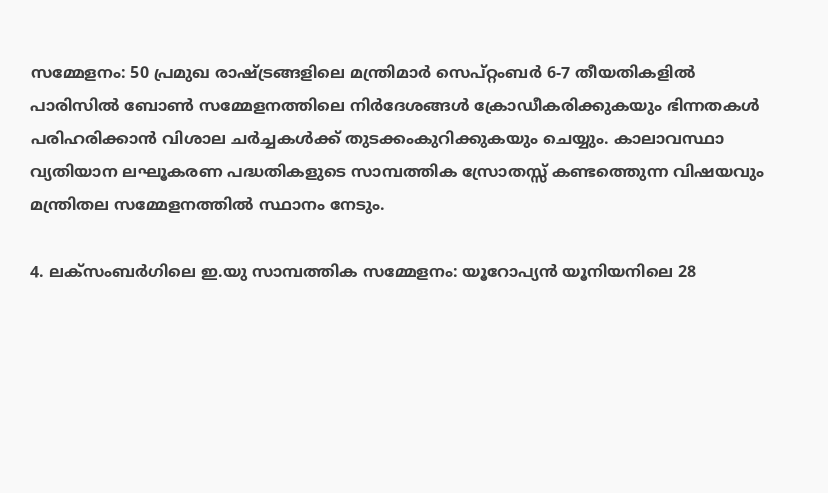സമ്മേളനം: 50 പ്രമുഖ രാഷ്ട്രങ്ങളിലെ മന്ത്രിമാര്‍ സെപ്റ്റംബര്‍ 6-7 തീയതികളില്‍ പാരിസില്‍ ബോണ്‍ സമ്മേളനത്തിലെ നിര്‍ദേശങ്ങള്‍ ക്രോഡീകരിക്കുകയും ഭിന്നതകള്‍ പരിഹരിക്കാന്‍ വിശാല ചര്‍ച്ചകള്‍ക്ക് തുടക്കംകുറിക്കുകയും ചെയ്യും. കാലാവസ്ഥാ വ്യതിയാന ലഘൂകരണ പദ്ധതികളുടെ സാമ്പത്തിക സ്രോതസ്സ് കണ്ടത്തെുന്ന വിഷയവും മന്ത്രിതല സമ്മേളനത്തില്‍ സ്ഥാനം നേടും.

4. ലക്സംബര്‍ഗിലെ ഇ.യു സാമ്പത്തിക സമ്മേളനം: യൂറോപ്യന്‍ യൂനിയനിലെ 28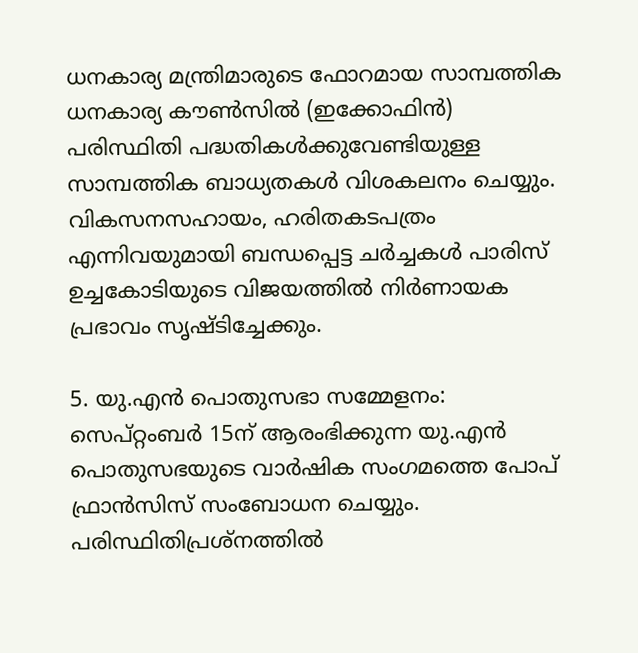ധനകാര്യ മന്ത്രിമാരുടെ ഫോറമായ സാമ്പത്തിക ധനകാര്യ കൗണ്‍സില്‍ (ഇക്കോഫിന്‍) പരിസ്ഥിതി പദ്ധതികള്‍ക്കുവേണ്ടിയുള്ള സാമ്പത്തിക ബാധ്യതകള്‍ വിശകലനം ചെയ്യും. വികസനസഹായം, ഹരിതകടപത്രം എന്നിവയുമായി ബന്ധപ്പെട്ട ചര്‍ച്ചകള്‍ പാരിസ് ഉച്ചകോടിയുടെ വിജയത്തില്‍ നിര്‍ണായക പ്രഭാവം സൃഷ്ടിച്ചേക്കും.

5. യു.എന്‍ പൊതുസഭാ സമ്മേളനം: സെപ്റ്റംബര്‍ 15ന് ആരംഭിക്കുന്ന യു.എന്‍ പൊതുസഭയുടെ വാര്‍ഷിക സംഗമത്തെ പോപ് ഫ്രാന്‍സിസ് സംബോധന ചെയ്യും. പരിസ്ഥിതിപ്രശ്നത്തില്‍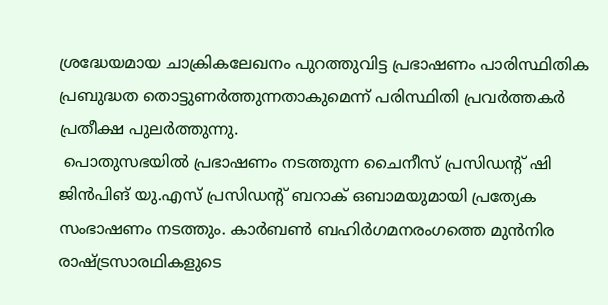ശ്രദ്ധേയമായ ചാക്രികലേഖനം പുറത്തുവിട്ട പ്രഭാഷണം പാരിസ്ഥിതിക പ്രബുദ്ധത തൊട്ടുണര്‍ത്തുന്നതാകുമെന്ന് പരിസ്ഥിതി പ്രവര്‍ത്തകര്‍ പ്രതീക്ഷ പുലര്‍ത്തുന്നു.
 പൊതുസഭയില്‍ പ്രഭാഷണം നടത്തുന്ന ചൈനീസ് പ്രസിഡന്‍റ് ഷി ജിന്‍പിങ് യു.എസ് പ്രസിഡന്‍റ് ബറാക് ഒബാമയുമായി പ്രത്യേക സംഭാഷണം നടത്തും. കാര്‍ബണ്‍ ബഹിര്‍ഗമനരംഗത്തെ മുന്‍നിര രാഷ്ട്രസാരഥികളുടെ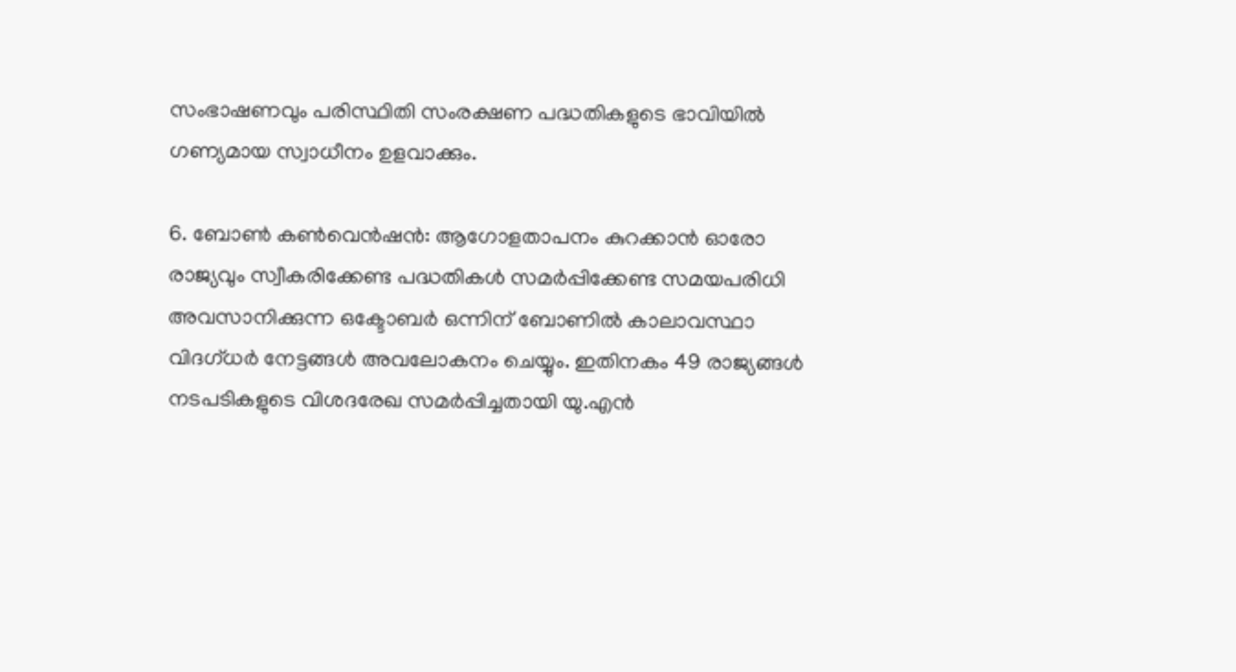സംഭാഷണവും പരിസ്ഥിതി സംരക്ഷണ പദ്ധതികളുടെ ഭാവിയില്‍ ഗണ്യമായ സ്വാധീനം ഉളവാക്കും.

6. ബോണ്‍ കണ്‍വെന്‍ഷന്‍: ആഗോളതാപനം കുറക്കാന്‍ ഓരോ രാജ്യവും സ്വീകരിക്കേണ്ട പദ്ധതികള്‍ സമര്‍പ്പിക്കേണ്ട സമയപരിധി അവസാനിക്കുന്ന ഒക്ടോബര്‍ ഒന്നിന് ബോണില്‍ കാലാവസ്ഥാ വിദഗ്ധര്‍ നേട്ടങ്ങള്‍ അവലോകനം ചെയ്യും. ഇതിനകം 49 രാജ്യങ്ങള്‍ നടപടികളുടെ വിശദരേഖ സമര്‍പ്പിച്ചതായി യു.എന്‍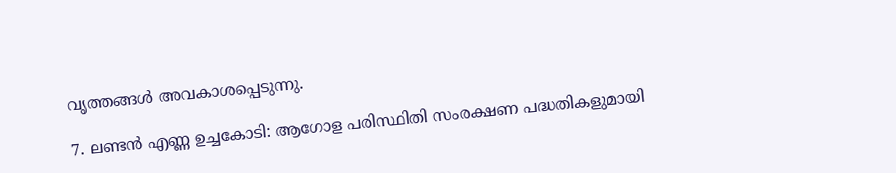വൃത്തങ്ങള്‍ അവകാശപ്പെടുന്നു.

7. ലണ്ടന്‍ എണ്ണ ഉച്ചകോടി: ആഗോള പരിസ്ഥിതി സംരക്ഷണ പദ്ധതികളുമായി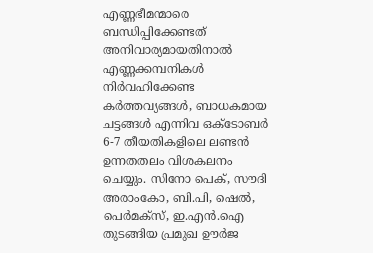എണ്ണഭീമന്മാരെ ബന്ധിപ്പിക്കേണ്ടത് അനിവാര്യമായതിനാല്‍ എണ്ണക്കമ്പനികള്‍ നിര്‍വഹിക്കേണ്ട കര്‍ത്തവ്യങ്ങള്‍, ബാധകമായ ചട്ടങ്ങള്‍ എന്നിവ ഒക്ടോബര്‍ 6-7 തീയതികളിലെ ലണ്ടന്‍ ഉന്നതതലം വിശകലനം ചെയ്യും. സിനോ പെക്, സൗദി അരാംകോ, ബി.പി, ഷെല്‍, പെര്‍മക്സ്, ഇ.എന്‍.ഐ തുടങ്ങിയ പ്രമുഖ ഊര്‍ജ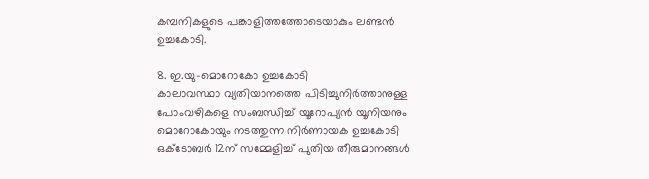കമ്പനികളുടെ പങ്കാളിത്തത്തോടെയാകും ലണ്ടന്‍ ഉച്ചകോടി.

8. ഇ.യു-മൊറോകോ ഉച്ചകോടി
കാലാവസ്ഥാ വ്യതിയാനത്തെ പിടിച്ചുനിര്‍ത്താനുള്ള പോംവഴികളെ സംബന്ധിച്ച് യൂറോപ്യന്‍ യൂനിയനും മൊറോകോയും നടത്തുന്ന നിര്‍ണായക ഉച്ചകോടി ഒക്ടോബര്‍ 12ന് സമ്മേളിച്ച് പുതിയ തീരുമാനങ്ങള്‍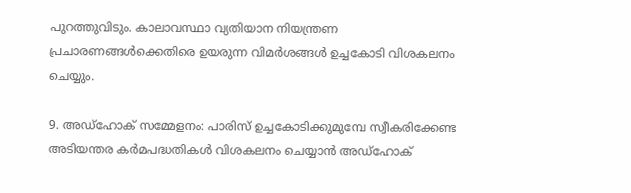പുറത്തുവിടും. കാലാവസ്ഥാ വ്യതിയാന നിയന്ത്രണ പ്രചാരണങ്ങള്‍ക്കെതിരെ ഉയരുന്ന വിമര്‍ശങ്ങള്‍ ഉച്ചകോടി വിശകലനം ചെയ്യും.

9. അഡ്ഹോക് സമ്മേളനം: പാരിസ് ഉച്ചകോടിക്കുമുമ്പേ സ്വീകരിക്കേണ്ട അടിയന്തര കര്‍മപദ്ധതികള്‍ വിശകലനം ചെയ്യാന്‍ അഡ്ഹോക്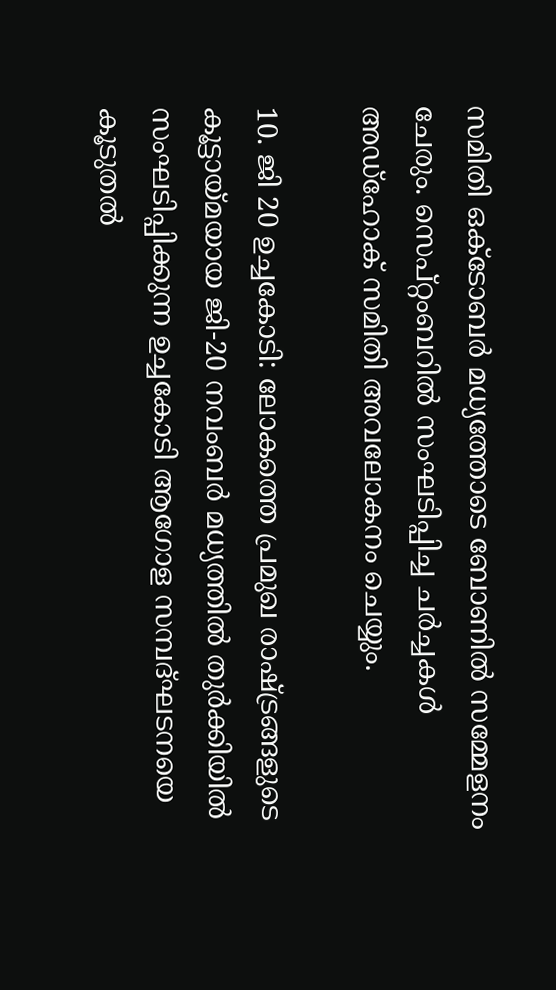സമിതി ഒക്ടോബര്‍ മധ്യത്തോടെ ബോണില്‍ സമ്മേളനം ചേരും. സെപ്റ്റംബറില്‍ സംഘടിപ്പിച്ച ചര്‍ച്ചകള്‍ അഡ്ഹോക് സമിതി അവലോകനം ചെയ്യും.

10. ജി 20 ഉച്ചകോടി: ലോകത്തെ പ്രമുഖ രാഷ്ട്രങ്ങളുടെ കൂട്ടായ്മയായ ജി-20 നവംബര്‍ മധ്യത്തില്‍ തുര്‍ക്കിയില്‍ സംഘടിപ്പിക്കുന്ന ഉച്ചകോടി ആഗോള സമ്പദ്ഘടനയെ കൂടുതല്‍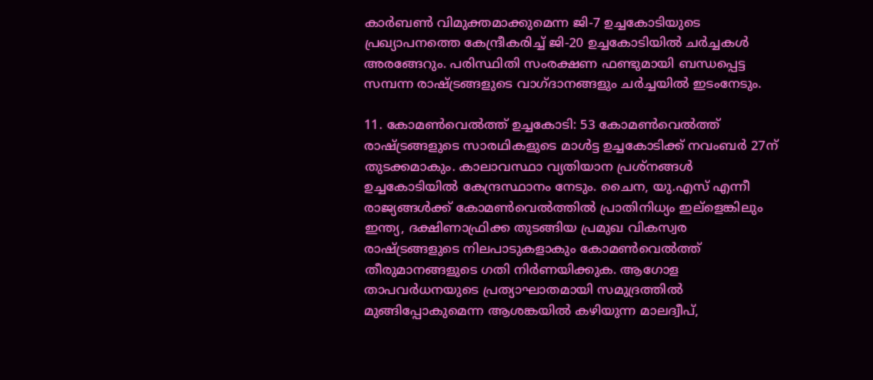കാര്‍ബണ്‍ വിമുക്തമാക്കുമെന്ന ജി-7 ഉച്ചകോടിയുടെ പ്രഖ്യാപനത്തെ കേന്ദ്രീകരിച്ച് ജി-20 ഉച്ചകോടിയില്‍ ചര്‍ച്ചകള്‍ അരങ്ങേറും. പരിസ്ഥിതി സംരക്ഷണ ഫണ്ടുമായി ബന്ധപ്പെട്ട സമ്പന്ന രാഷ്ട്രങ്ങളുടെ വാഗ്ദാനങ്ങളും ചര്‍ച്ചയില്‍ ഇടംനേടും.

11. കോമണ്‍വെല്‍ത്ത് ഉച്ചകോടി: 53 കോമണ്‍വെല്‍ത്ത് രാഷ്ട്രങ്ങളുടെ സാരഥികളുടെ മാള്‍ട്ട ഉച്ചകോടിക്ക് നവംബര്‍ 27ന് തുടക്കമാകും. കാലാവസ്ഥാ വ്യതിയാന പ്രശ്നങ്ങള്‍ ഉച്ചകോടിയില്‍ കേന്ദ്രസ്ഥാനം നേടും. ചൈന, യു.എസ് എന്നീ രാജ്യങ്ങള്‍ക്ക് കോമണ്‍വെല്‍ത്തില്‍ പ്രാതിനിധ്യം ഇല്ളെങ്കിലും ഇന്ത്യ, ദക്ഷിണാഫ്രിക്ക തുടങ്ങിയ പ്രമുഖ വികസ്വര രാഷ്ട്രങ്ങളുടെ നിലപാടുകളാകും കോമണ്‍വെല്‍ത്ത് തീരുമാനങ്ങളുടെ ഗതി നിര്‍ണയിക്കുക. ആഗോള താപവര്‍ധനയുടെ പ്രത്യാഘാതമായി സമുദ്രത്തില്‍ മുങ്ങിപ്പോകുമെന്ന ആശങ്കയില്‍ കഴിയുന്ന മാലദ്വീപ്,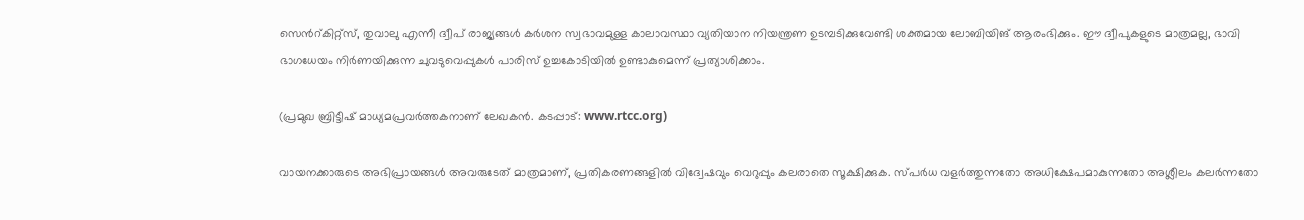സെന്‍റ്കിറ്റ്സ്, തുവാലു എന്നീ ദ്വീപ് രാജ്യങ്ങള്‍ കര്‍ശന സ്വഭാവമുള്ള കാലാവസ്ഥാ വ്യതിയാന നിയന്ത്രണ ഉടമ്പടിക്കുവേണ്ടി ശക്തമായ ലോബിയിങ് ആരംഭിക്കും. ഈ ദ്വീപുകളുടെ മാത്രമല്ല, ഭാവി ഭാഗധേയം നിര്‍ണയിക്കുന്ന ചുവടുവെപ്പുകള്‍ പാരിസ് ഉച്ചകോടിയില്‍ ഉണ്ടാകുമെന്ന് പ്രത്യാശിക്കാം.

(പ്രമുഖ ബ്രിട്ടീഷ് മാധ്യമപ്രവര്‍ത്തകനാണ് ലേഖകന്‍. കടപ്പാട്: www.rtcc.org)

വായനക്കാരുടെ അഭിപ്രായങ്ങള്‍ അവരുടേത് മാത്രമാണ്, പ്രതികരണങ്ങളിൽ വിദ്വേഷവും വെറുപ്പും കലരാതെ സൂക്ഷിക്കുക. സ്പർധ വളർത്തുന്നതോ അധിക്ഷേപമാകുന്നതോ അശ്ലീലം കലർന്നതോ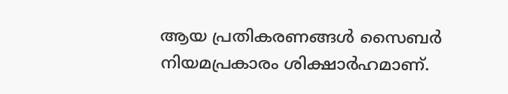ആയ പ്രതികരണങ്ങൾ സൈബർ നിയമപ്രകാരം ശിക്ഷാർഹമാണ്.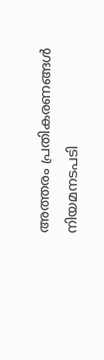അത്തരം പ്രതികരണങ്ങൾ നിയമനടപടി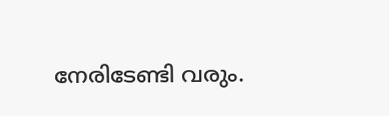നേരിടേണ്ടി വരും.